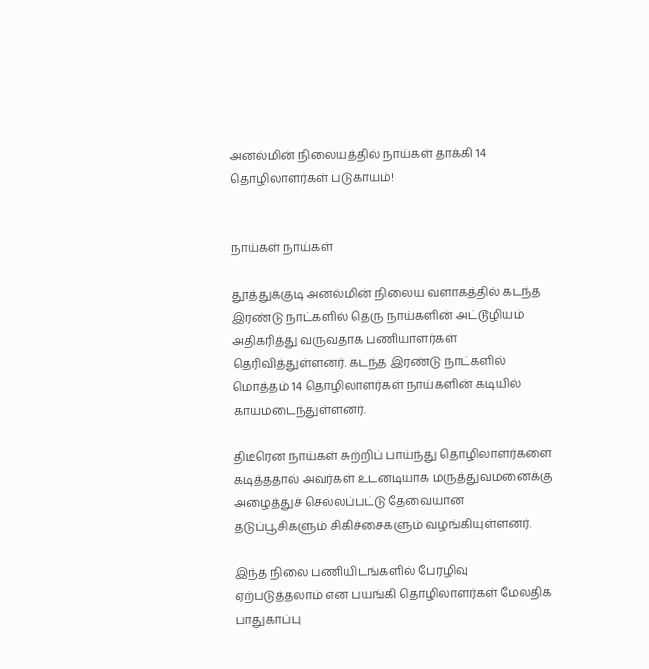அனல்மின் நிலையத்தில் நாய்கள் தாக்கி 14 தொழிலாளர்கள் படுகாயம்!


நாய்கள் நாய்கள்

தூத்துக்குடி அனல்மின் நிலைய வளாகத்தில் கடந்த இரண்டு நாட்களில் தெரு நாய்களின் அட்டூழியம் அதிகரித்து வருவதாக பணியாளர்கள் தெரிவித்துள்ளனர். கடந்த இரண்டு நாட்களில் மொத்தம் 14 தொழிலாளர்கள் நாய்களின் கடியில் காயமடைந்துள்ளனர்.

திடீரென நாய்கள் சுற்றிப் பாய்ந்து தொழிலாளர்களை கடித்ததால் அவர்கள் உடனடியாக மருத்துவமனைக்கு அழைத்துச் செல்லப்பட்டு தேவையான தடுப்பூசிகளும் சிகிச்சைகளும் வழங்கியுள்ளனர்.

இந்த நிலை பணியிடங்களில் பேரழிவு ஏற்படுத்தலாம் என பயங்கி தொழிலாளர்கள் மேலதிக பாதுகாப்பு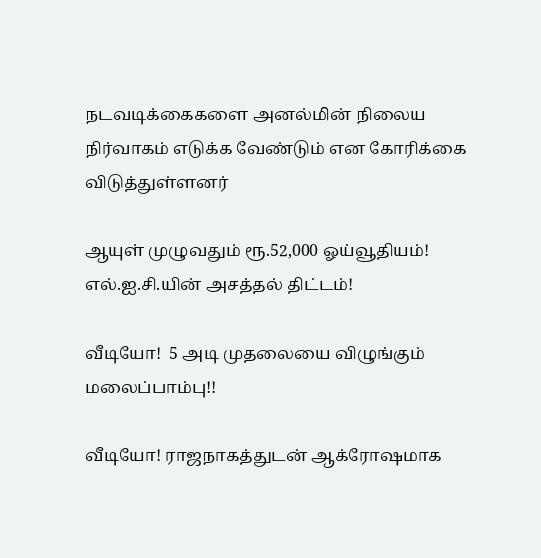நடவடிக்கைகளை அனல்மின் நிலைய நிர்வாகம் எடுக்க வேண்டும் என கோரிக்கை விடுத்துள்ளனர்

ஆயுள் முழுவதும் ரூ.52,000 ஓய்வூதியம்! எல்.ஐ.சி.யின் அசத்தல் திட்டம்!

வீடியோ!  5 அடி முதலையை விழுங்கும் மலைப்பாம்பு!!

வீடியோ! ராஜநாகத்துடன் ஆக்ரோஷமாக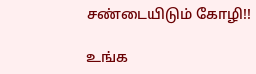சண்டையிடும் கோழி!!

உங்க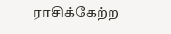ராசிக்கேற்ற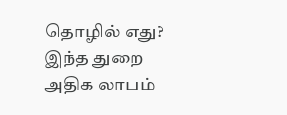தொழில் எது? இந்த துறை அதிக லாபம்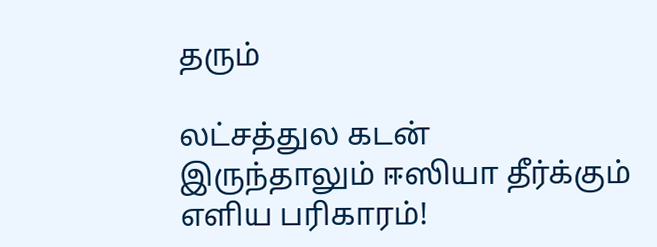தரும்

லட்சத்துல கடன் இருந்தாலும் ஈஸியா தீர்க்கும் எளிய பரிகாரம்!